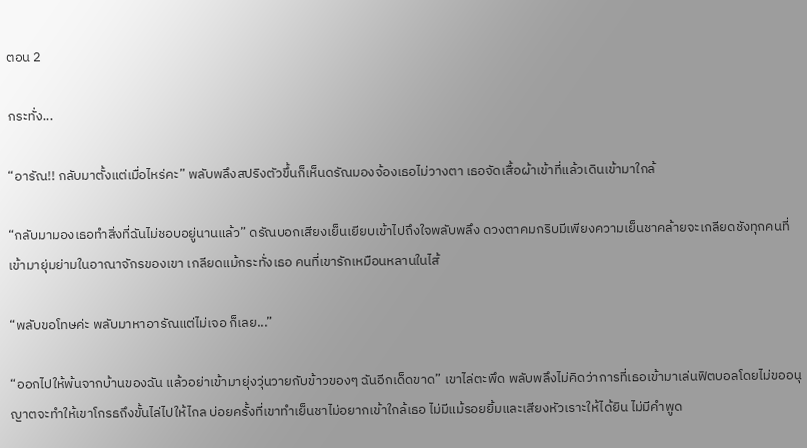ตอน 2

กระทั่ง...

“อารัณ!! กลับมาตั้งแต่เมื่อไหร่คะ” พลับพลึงสปริงตัวขึ้นก็เห็นดรัณมองจ้องเธอไม่วางตา เธอจัดเสื้อผ้าเข้าที่แล้วเดินเข้ามาใกล้

“กลับมามองเธอทำสิ่งที่ฉันไม่ชอบอยู่นานแล้ว” ดรัณบอกเสียงเย็นเยียบเข้าไปถึงใจพลับพลึง ดวงตาคมกริบมีเพียงความเย็นชาคล้ายจะเกลียดชังทุกคนที่เข้ามายุ่มย่ามในอาณาจักรของเขา เกลียดแม้กระทั่งเธอ คนที่เขารักเหมือนหลานในไส้

“พลับขอโทษค่ะ พลับมาหาอารัณแต่ไม่เจอ ก็เลย...”

“ออกไปให้พ้นจากบ้านของฉัน แล้วอย่าเข้ามายุ่งวุ่นวายกับข้าวของๆ ฉันอีกเด็ดขาด” เขาไล่ตะพึด พลับพลึงไม่คิดว่าการที่เธอเข้ามาเล่นฟิตบอลโดยไม่ขออนุญาตจะทำให้เขาโกรธถึงขั้นไล่ไปให้ไกล บ่อยครั้งที่เขาทำเย็นชาไม่อยากเข้าใกล้เธอ ไม่มีแม้รอยยิ้มและเสียงหัวเราะให้ได้ยิน ไม่มีคำพูด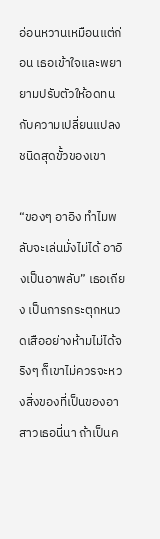อ่อนหวานเหมือนแต่ก่อน เธอเข้าใจและพยายามปรับตัวให้อดทนกับความเปลี่ยนแปลงชนิดสุดขั้วของเขา

“ของๆ อาอิง ทำไมพลับจะเล่นมั่งไม่ได้ อาอิงเป็นอาพลับ” เธอเถียง เป็นการกระตุกหนวดเสืออย่างห้ามไม่ได้จริงๆ ก็เขาไม่ควรจะหวงสิ่งของที่เป็นของอาสาวเธอนี่นา ถ้าเป็นค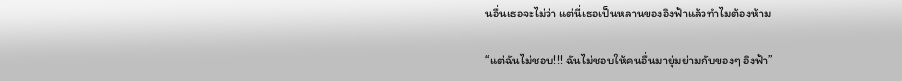นอื่นเธอจะไม่ว่า แต่นี่เธอเป็นหลานของอิงฟ้าแล้วทำไมต้องห้าม

“แต่ฉันไม่ชอบ!!! ฉันไม่ชอบให้คนอื่นมายุ่มย่ามกับของๆ อิงฟ้า”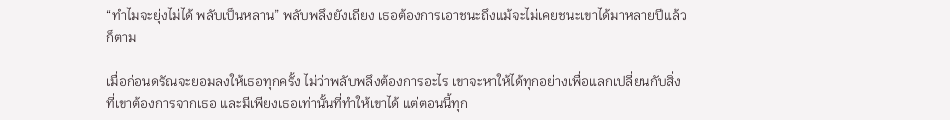“ทำไมจะยุ่งไม่ได้ พลับเป็นหลาน” พลับพลึงยังเถียง เธอต้องการเอาชนะถึงแม้จะไม่เคยชนะเขาได้มาหลายปีแล้วก็ตาม

เมื่อก่อนดรัณจะยอมลงให้เธอทุกครั้ง ไม่ว่าพลับพลึงต้องการอะไร เขาจะหาให้ได้ทุกอย่างเพื่อแลกเปลี่ยนกับสิ่งที่เขาต้องการจากเธอ และมีเพียงเธอเท่านั้นที่ทำให้เขาได้ แต่ตอนนี้ทุก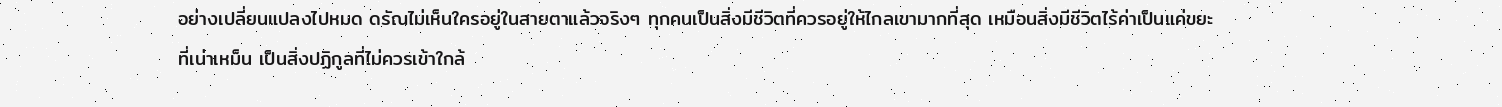อย่างเปลี่ยนแปลงไปหมด ดรัณไม่เห็นใครอยู่ในสายตาแล้วจริงๆ ทุกคนเป็นสิ่งมีชีวิตที่ควรอยู่ให้ไกลเขามากที่สุด เหมือนสิ่งมีชีวิตไร้ค่าเป็นแค่ขยะที่เน่าเหม็น เป็นสิ่งปฏิกูลที่ไม่ควรเข้าใกล้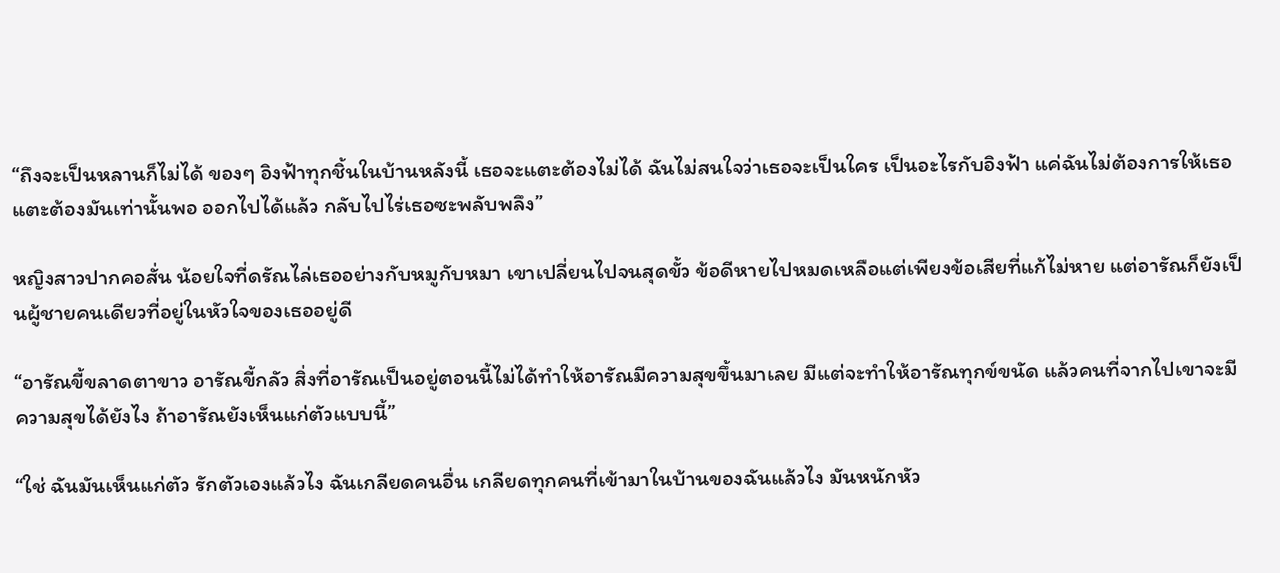“ถึงจะเป็นหลานก็ไม่ได้ ของๆ อิงฟ้าทุกชิ้นในบ้านหลังนี้ เธอจะแตะต้องไม่ได้ ฉันไม่สนใจว่าเธอจะเป็นใคร เป็นอะไรกับอิงฟ้า แค่ฉันไม่ต้องการให้เธอแตะต้องมันเท่านั้นพอ ออกไปได้แล้ว กลับไปไร่เธอซะพลับพลึง”

หญิงสาวปากคอสั่น น้อยใจที่ดรัณไล่เธออย่างกับหมูกับหมา เขาเปลี่ยนไปจนสุดขั้ว ข้อดีหายไปหมดเหลือแต่เพียงข้อเสียที่แก้ไม่หาย แต่อารัณก็ยังเป็นผู้ชายคนเดียวที่อยู่ในหัวใจของเธออยู่ดี

“อารัณขี้ขลาดตาขาว อารัณขี้กลัว สิ่งที่อารัณเป็นอยู่ตอนนี้ไม่ได้ทำให้อารัณมีความสุขขึ้นมาเลย มีแต่จะทำให้อารัณทุกข์ขนัด แล้วคนที่จากไปเขาจะมีความสุขได้ยังไง ถ้าอารัณยังเห็นแก่ตัวแบบนี้”

“ใช่ ฉันมันเห็นแก่ตัว รักตัวเองแล้วไง ฉันเกลียดคนอื่น เกลียดทุกคนที่เข้ามาในบ้านของฉันแล้วไง มันหนักหัว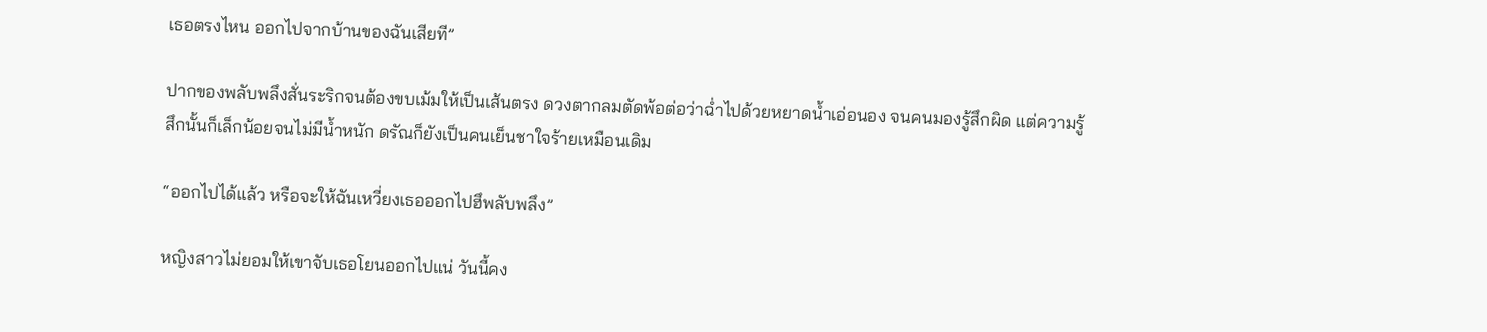เธอตรงไหน ออกไปจากบ้านของฉันเสียที”

ปากของพลับพลึงสั่นระริกจนต้องขบเม้มให้เป็นเส้นตรง ดวงตากลมตัดพ้อต่อว่าฉ่ำไปด้วยหยาดน้ำเอ่อนอง จนคนมองรู้สึกผิด แต่ความรู้สึกนั้นก็เล็กน้อยจนไม่มีน้ำหนัก ดรัณก็ยังเป็นคนเย็นชาใจร้ายเหมือนเดิม

“ออกไปได้แล้ว หรือจะให้ฉันเหวี่ยงเธอออกไปฮึพลับพลึง”

หญิงสาวไม่ยอมให้เขาจับเธอโยนออกไปแน่ วันนี้คง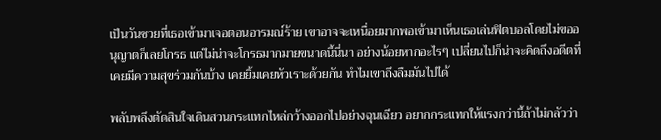เป็นวันซวยที่เธอเข้ามาเจอตอนอารมณ์ร้าย เขาอาจจะเหนื่อยมากพอเข้ามาเห็นเธอเล่นฟิตบอลโดยไม่ขออนุญาตก็เลยโกรธ แต่ไม่น่าจะโกรธมากมายขนาดนี้นี่นา อย่างน้อยหากอะไรๆ เปลี่ยนไปก็น่าจะคิดถึงอดีตที่เคยมีความสุขร่วมกันบ้าง เคยยิ้มเคยหัวเราะด้วยกัน ทำไมเขาถึงลืมมันไปได้

พลับพลึงตัดสินใจเดินสวนกระแทกไหล่กว้างออกไปอย่างฉุนเฉียว อยากกระแทกให้แรงกว่านี้ถ้าไม่กลัวว่า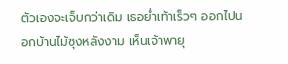ตัวเองจะเจ็บกว่าเดิม เธอย่ำเท้าเร็วๆ ออกไปนอกบ้านไม้ซุงหลังงาม เห็นเจ้าพายุ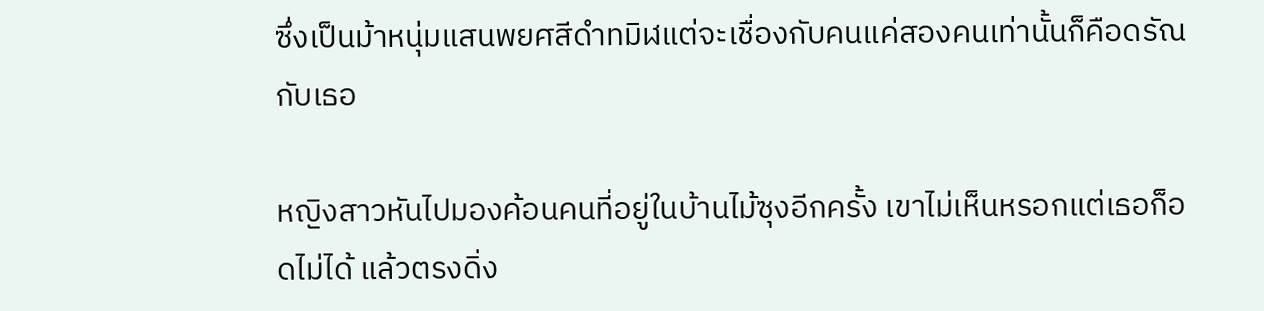ซึ่งเป็นม้าหนุ่มแสนพยศสีดำทมิฬแต่จะเชื่องกับคนแค่สองคนเท่านั้นก็คือดรัณกับเธอ

หญิงสาวหันไปมองค้อนคนที่อยู่ในบ้านไม้ซุงอีกครั้ง เขาไม่เห็นหรอกแต่เธอก็อดไม่ได้ แล้วตรงดิ่ง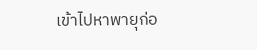เข้าไปหาพายุก่อ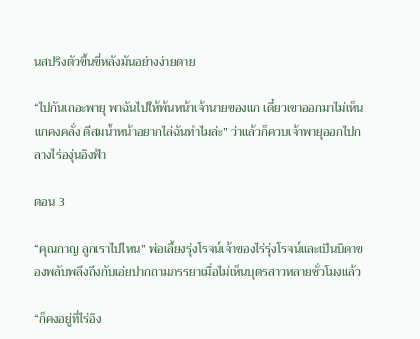นสปริงตัวขึ้นขี่หลังมันอย่างง่ายดาย

“ไปกันเถอะพายุ พาฉันไปให้พ้นหน้าเจ้านายของแก เดี๋ยวเขาออกมาไม่เห็นแกคงคลั่ง ดีสมน้ำหน้าอยากไล่ฉันทำไมล่ะ” ว่าแล้วก็ควบเจ้าพายุออกไปกลางไร่องุ่นอิงฟ้า

ตอน 3

“คุณกาญ ลูกเราไปไหน” พ่อเลี้ยงรุ่งโรจน์เจ้าของไร่รุ่งโรจน์และเป็นบิดาของพลับพลึงถึงกับเอ่ยปากถามภรรยาเมื่อไม่เห็นบุตรสาวหลายชั่วโมงแล้ว

“ก็คงอยู่ที่ไร่อิง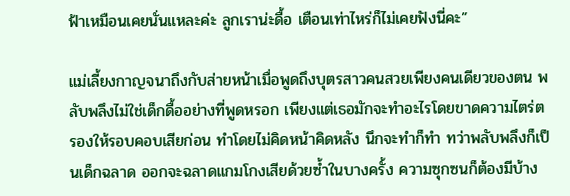ฟ้าเหมือนเคยนั่นแหละค่ะ ลูกเราน่ะดื้อ เตือนเท่าไหร่ก็ไม่เคยฟังนี่คะ”

แม่เลี้ยงกาญจนาถึงกับส่ายหน้าเมื่อพูดถึงบุตรสาวคนสวยเพียงคนเดียวของตน พลับพลึงไม่ใช่เด็กดื้ออย่างที่พูดหรอก เพียงแต่เธอมักจะทำอะไรโดยขาดความไตร่ตรองให้รอบคอบเสียก่อน ทำโดยไม่คิดหน้าคิดหลัง นึกจะทำก็ทำ ทว่าพลับพลึงก็เป็นเด็กฉลาด ออกจะฉลาดแกมโกงเสียด้วยซ้ำในบางครั้ง ความซุกซนก็ต้องมีบ้าง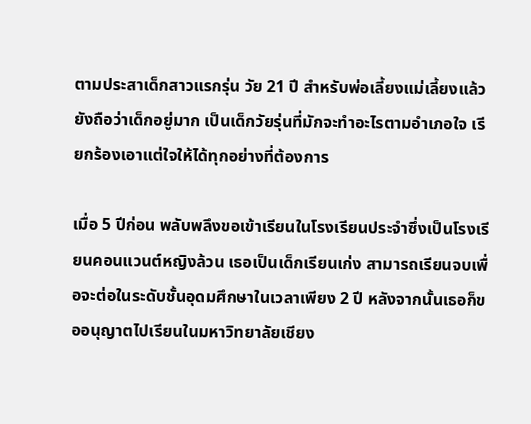ตามประสาเด็กสาวแรกรุ่น วัย 21 ปี สำหรับพ่อเลี้ยงแม่เลี้ยงแล้วยังถือว่าเด็กอยู่มาก เป็นเด็กวัยรุ่นที่มักจะทำอะไรตามอำเภอใจ เรียกร้องเอาแต่ใจให้ได้ทุกอย่างที่ต้องการ

เมื่อ 5 ปีก่อน พลับพลึงขอเข้าเรียนในโรงเรียนประจำซึ่งเป็นโรงเรียนคอนแวนต์หญิงล้วน เธอเป็นเด็กเรียนเก่ง สามารถเรียนจบเพื่อจะต่อในระดับชั้นอุดมศึกษาในเวลาเพียง 2 ปี หลังจากนั้นเธอก็ขออนุญาตไปเรียนในมหาวิทยาลัยเชียง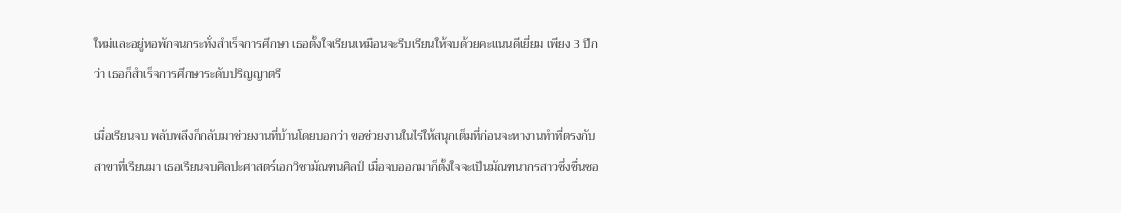ใหม่และอยู่หอพักจนกระทั่งสำเร็จการศึกษา เธอตั้งใจเรียนเหมือนจะรีบเรียนให้จบด้วยคะแนนดีเยี่ยม เพียง 3 ปีกว่า เธอก็สำเร็จการศึกษาระดับปริญญาตรี

เมื่อเรียนจบ พลับพลึงก็กลับมาช่วยงานที่บ้านโดยบอกว่า ขอช่วยงานในไร่ให้สนุกเต็มที่ก่อนจะหางานทำที่ตรงกับสาขาที่เรียนมา เธอเรียนจบศิลปะศาสตร์เอกวิชามัณฑนศิลป์ เมื่อจบออกมาก็ตั้งใจจะเป็นมัณฑนากรสาวซึ่งชื่นชอ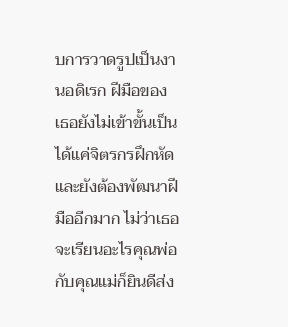บการวาดรูปเป็นงานอดิเรก ฝีมือของเธอยังไม่เข้าขั้นเป็นได้แค่จิตรกรฝึกหัดและยังต้องพัฒนาฝีมืออีกมาก ไม่ว่าเธอจะเรียนอะไรคุณพ่อกับคุณแม่ก็ยินดีส่ง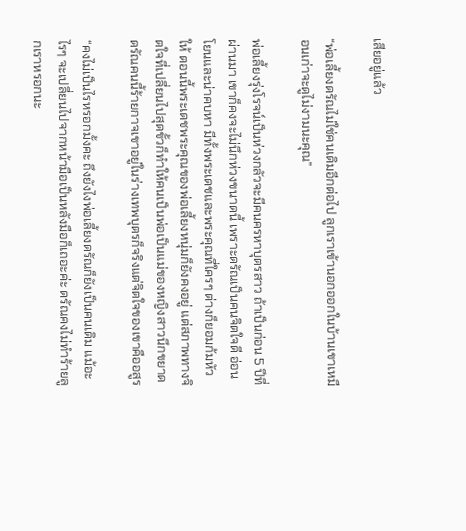เสียอยู่แล้ว

“พ่อเลี้ยงดรัณไม่ใช่คนเดิมอีกต่อไป ลูกเราเข้านอกออกในบ้านเขาเหมือนเก่าจะดูไม่งามนะคุณ”

พ่อเลี้ยงรุ่งโรจน์เป็นห่วงกลัวจะมีคนครหาบุตรสาว ถ้าเป็นก่อน 5 ปีที่ผ่านมา เขาก็คงจะไม่นึกห่วงขนาดนี้ เพราะดรัณเป็นคนจิตใจดี อ่อนโยนและน่าคบหา มีทั้งพระเดชและพระคุณที่ใครๆ ต่างก็ยอมก้มหัวให้ ตอนนี้พระเดชพระคุณของพ่อเลี้ยงหนุ่มก็ยังคงอยู่ แต่สภาพทางจิตใจที่เปลี่ยนไปสุดขั้วก็ทำให้คนเป็นพ่อเป็นแม่ของหญิงสาวนึกขยาด ดรัณคนนี้ร้ายกาจเขาอยู่ในร่างเทพบุตรก็จริงแต่จิตใจของเขาคืออสูร

“คงไม่เป็นไรหรอกมั้งคะ ถึงยังไงพ่อเลี้ยงดรัณก็ยังเป็นคนเดิม แม้อะไรๆ จะเปลี่ยนไปจากหน้ามือเป็นหลังมือก็เถอะค่ะ ดรัณคงไม่ทำร้ายลูกเราหรอกนะ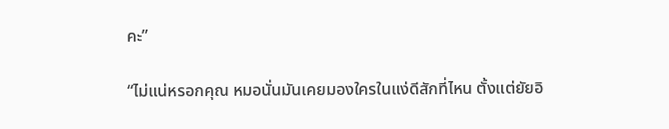คะ”

“ไม่แน่หรอกคุณ หมอนั่นมันเคยมองใครในแง่ดีสักที่ไหน ตั้งแต่ยัยอิ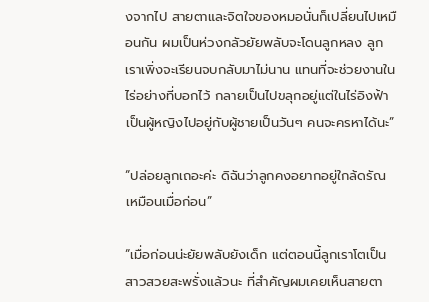งจากไป สายตาและจิตใจของหมอนั่นก็เปลี่ยนไปเหมือนกัน ผมเป็นห่วงกลัวยัยพลับจะโดนลูกหลง ลูกเราเพิ่งจะเรียนจบกลับมาไม่นาน แทนที่จะช่วยงานในไร่อย่างที่บอกไว้ กลายเป็นไปขลุกอยู่แต่ในไร่อิงฟ้า เป็นผู้หญิงไปอยู่กับผู้ชายเป็นวันๆ คนจะครหาได้นะ”

“ปล่อยลูกเถอะค่ะ ดิฉันว่าลูกคงอยากอยู่ใกล้ดรัณเหมือนเมื่อก่อน”

“เมื่อก่อนน่ะยัยพลับยังเด็ก แต่ตอนนี้ลูกเราโตเป็นสาวสวยสะพรั่งแล้วนะ ที่สำคัญผมเคยเห็นสายตา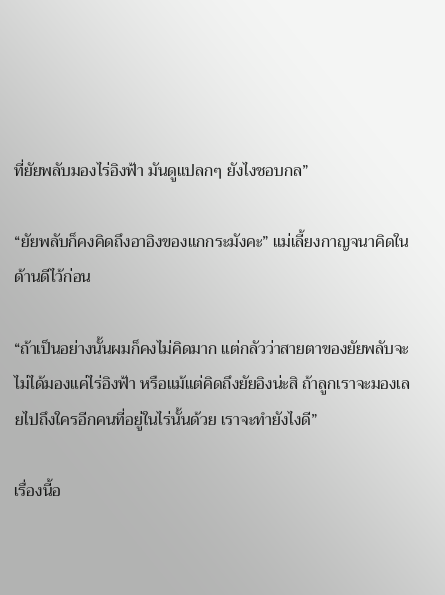ที่ยัยพลับมองไร่อิงฟ้า มันดูแปลกๆ ยังไงชอบกล”

“ยัยพลับก็คงคิดถึงอาอิงของแกกระมังคะ” แม่เลี้ยงกาญจนาคิดในด้านดีไว้ก่อน

“ถ้าเป็นอย่างนั้นผมก็คงไม่คิดมาก แต่กลัวว่าสายตาของยัยพลับจะไม่ได้มองแค่ไร่อิงฟ้า หรือแม้แต่คิดถึงยัยอิงน่ะสิ ถ้าลูกเราจะมองเลยไปถึงใครอีกคนที่อยู่ในไร่นั้นด้วย เราจะทำยังไงดี”

เรื่องนี้อ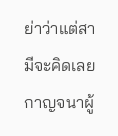ย่าว่าแต่สามีจะคิดเลย กาญจนาผู้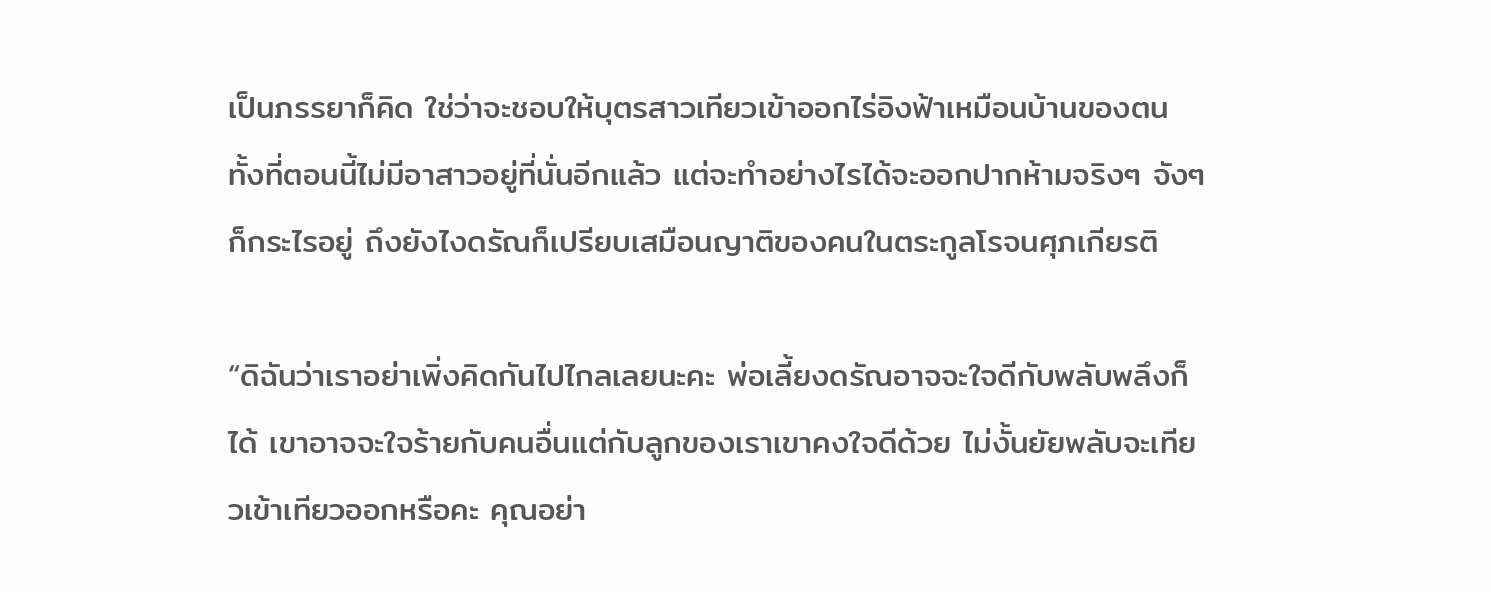เป็นภรรยาก็คิด ใช่ว่าจะชอบให้บุตรสาวเทียวเข้าออกไร่อิงฟ้าเหมือนบ้านของตน ทั้งที่ตอนนี้ไม่มีอาสาวอยู่ที่นั่นอีกแล้ว แต่จะทำอย่างไรได้จะออกปากห้ามจริงๆ จังๆ ก็กระไรอยู่ ถึงยังไงดรัณก็เปรียบเสมือนญาติของคนในตระกูลโรจนศุภเกียรติ

“ดิฉันว่าเราอย่าเพิ่งคิดกันไปไกลเลยนะคะ พ่อเลี้ยงดรัณอาจจะใจดีกับพลับพลึงก็ได้ เขาอาจจะใจร้ายกับคนอื่นแต่กับลูกของเราเขาคงใจดีด้วย ไม่งั้นยัยพลับจะเทียวเข้าเทียวออกหรือคะ คุณอย่า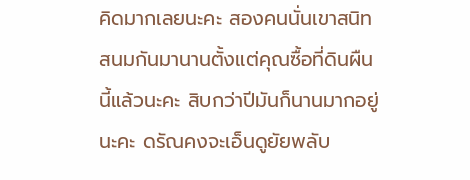คิดมากเลยนะคะ สองคนนั่นเขาสนิทสนมกันมานานตั้งแต่คุณซื้อที่ดินผืนนี้แล้วนะคะ สิบกว่าปีมันก็นานมากอยู่นะคะ ดรัณคงจะเอ็นดูยัยพลับ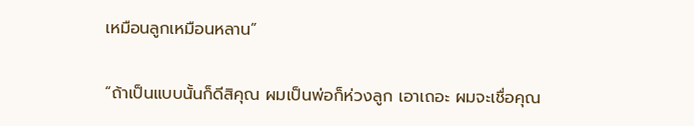เหมือนลูกเหมือนหลาน”

“ถ้าเป็นแบบนั้นก็ดีสิคุณ ผมเป็นพ่อก็ห่วงลูก เอาเถอะ ผมจะเชื่อคุณ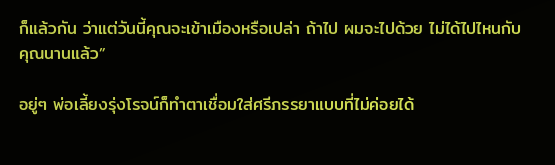ก็แล้วกัน ว่าแต่วันนี้คุณจะเข้าเมืองหรือเปล่า ถ้าไป ผมจะไปด้วย ไม่ได้ไปไหนกับคุณนานแล้ว”

อยู่ๆ พ่อเลี้ยงรุ่งโรจน์ก็ทำตาเชื่อมใส่ศรีภรรยาแบบที่ไม่ค่อยได้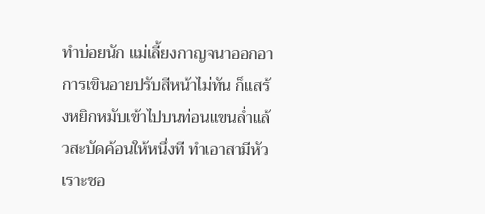ทำบ่อยนัก แม่เลี้ยงกาญจนาออกอาการเขินอายปรับสีหน้าไม่ทัน ก็แสร้งหยิกหมับเข้าไปบนท่อนแขนล่ำแล้วสะบัดค้อนให้หนึ่งที ทำเอาสามีหัวเราะชอ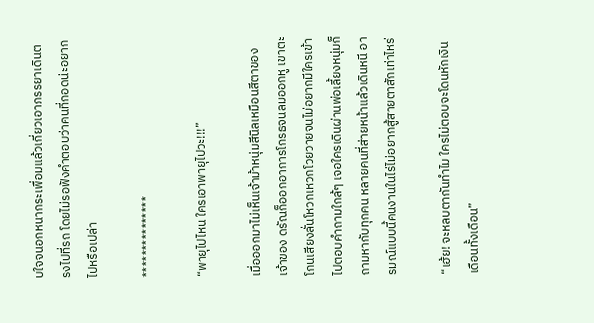บใจจนอกหนากระเพื่อมแล้วเกี่ยวเอาภรรยาเดินตรงไปที่รถ โดยไม่รอฟังคำตอบว่าคนที่กอดน่ะอยากไปหรือเปล่า

***************

“พายุไปไหน ใครเอาพายุไปวะ!!!”

เมื่อออกมาไม่เห็นเจ้าม้าหนุ่มสีนิลเหมือนสีตาของเจ้าของ ดรัณก็ออกอาการโกรธจนลมออกหู เขาตะโกนเสียงลั่นโหวกเหวกโวยวายจนไม่อยากมีใครเข้าไปตอบคำถามใกล้ๆ เจอใครเดินผ่านพ่อเลี้ยงหนุ่มก็ถามหากับทุกคน หลายคนที่ส่ายหน้าแล้วเดินหนี อารมณ์แบบนี้คนงานในไร่ไม่อยากสู้สายตาสักเท่าไหร่

“เฮ้ย! จะหลบตากันทำไม ใครไม่ตอบจะโดนหักเงินเดือนทั้งเดือน”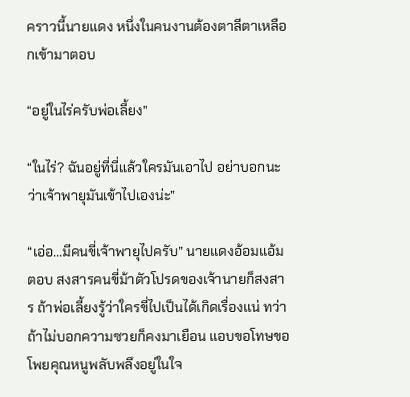คราวนี้นายแดง หนึ่งในคนงานต้องตาลีตาเหลือกเข้ามาตอบ

“อยู่ในไร่ครับพ่อเลี้ยง”

“ในไร่? ฉันอยู่ที่นี่แล้วใครมันเอาไป อย่าบอกนะว่าเจ้าพายุมันเข้าไปเองน่ะ”

“เอ่อ...มีคนขี่เจ้าพายุไปครับ” นายแดงอ้อมแอ้มตอบ สงสารคนขี่ม้าตัวโปรดของเจ้านายก็สงสาร ถ้าพ่อเลี้ยงรู้ว่าใครขี่ไปเป็นได้เกิดเรื่องแน่ ทว่าถ้าไม่บอกความซวยก็คงมาเยือน แอบขอโทษขอโพยคุณหนูพลับพลึงอยู่ในใจ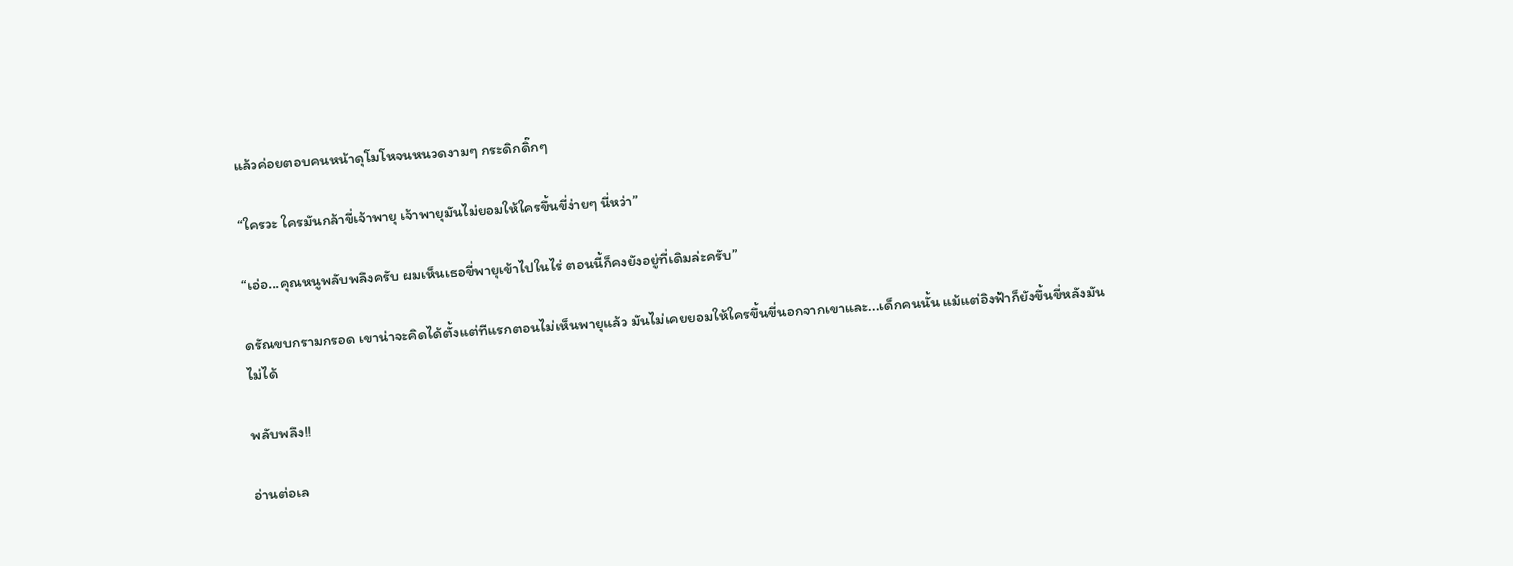แล้วค่อยตอบคนหน้าดุโมโหจนหนวดงามๆ กระดิกดิ๊กๆ

“ใครวะ ใครมันกล้าขี่เจ้าพายุ เจ้าพายุมันไม่ยอมให้ใครขึ้นขี่ง่ายๆ นี่หว่า”

“เอ่อ...คุณหนูพลับพลึงครับ ผมเห็นเธอขี่พายุเข้าไปในไร่ ตอนนี้ก็คงยังอยู่ที่เดิมล่ะครับ”

ดรัณขบกรามกรอด เขาน่าจะคิดได้ตั้งแต่ทีแรกตอนไม่เห็นพายุแล้ว มันไม่เคยยอมให้ใครขึ้นขี่นอกจากเขาและ...เด็กคนนั้น แม้แต่อิงฟ้าก็ยังขึ้นขี่หลังมันไม่ได้

พลับพลึง!!

อ่านต่อเล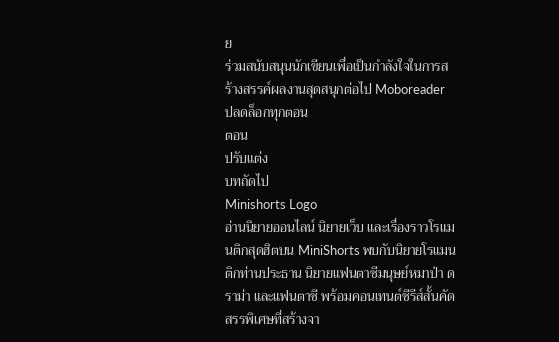ย
ร่วมสนับสนุนนักเขียนเพื่อเป็นกำลังใจในการสร้างสรรค์ผลงานสุดสนุกต่อไป Moboreader
ปลดล็อกทุกตอน
ตอน
ปรับแต่ง
บทถัดไป
Minishorts Logo
อ่านนิยายออนไลน์ นิยายเว็บ และเรื่องราวโรแมนติกสุดฮิตบน MiniShorts พบกับนิยายโรแมนติกท่านประธาน นิยายแฟนตาซีมนุษย์หมาป่า ดราม่า และแฟนตาซี พร้อมคอนเทนต์ซีรีส์สั้นคัดสรรพิเศษที่สร้างจา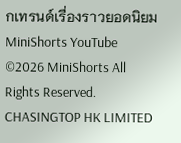กเทรนด์เรื่องราวยอดนิยม
MiniShorts YouTube
©2026 MiniShorts All Rights Reserved. CHASINGTOP HK LIMITED